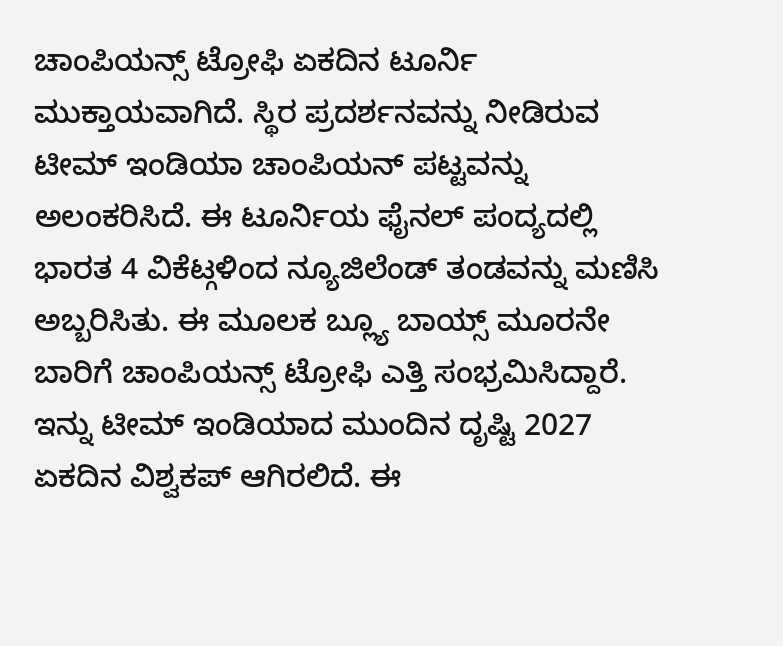ಚಾಂಪಿಯನ್ಸ್ ಟ್ರೋಫಿ ಏಕದಿನ ಟೂರ್ನಿ ಮುಕ್ತಾಯವಾಗಿದೆ. ಸ್ಥಿರ ಪ್ರದರ್ಶನವನ್ನು ನೀಡಿರುವ ಟೀಮ್ ಇಂಡಿಯಾ ಚಾಂಪಿಯನ್ ಪಟ್ಟವನ್ನು ಅಲಂಕರಿಸಿದೆ. ಈ ಟೂರ್ನಿಯ ಫೈನಲ್ ಪಂದ್ಯದಲ್ಲಿ ಭಾರತ 4 ವಿಕೆಟ್ಗಳಿಂದ ನ್ಯೂಜಿಲೆಂಡ್ ತಂಡವನ್ನು ಮಣಿಸಿ ಅಬ್ಬರಿಸಿತು. ಈ ಮೂಲಕ ಬ್ಲ್ಯೂ ಬಾಯ್ಸ್ ಮೂರನೇ ಬಾರಿಗೆ ಚಾಂಪಿಯನ್ಸ್ ಟ್ರೋಫಿ ಎತ್ತಿ ಸಂಭ್ರಮಿಸಿದ್ದಾರೆ. ಇನ್ನು ಟೀಮ್ ಇಂಡಿಯಾದ ಮುಂದಿನ ದೃಷ್ಟಿ 2027 ಏಕದಿನ ವಿಶ್ವಕಪ್ ಆಗಿರಲಿದೆ. ಈ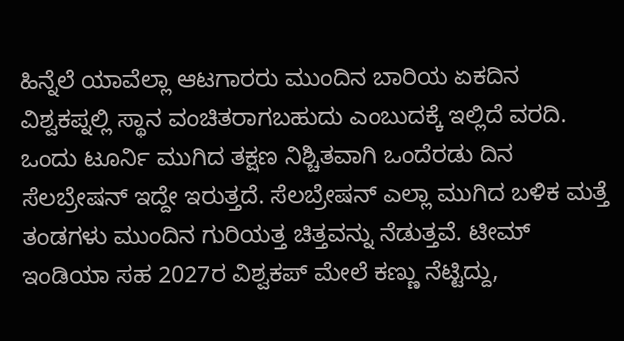ಹಿನ್ನೆಲೆ ಯಾವೆಲ್ಲಾ ಆಟಗಾರರು ಮುಂದಿನ ಬಾರಿಯ ಏಕದಿನ ವಿಶ್ವಕಪ್ನಲ್ಲಿ ಸ್ಥಾನ ವಂಚಿತರಾಗಬಹುದು ಎಂಬುದಕ್ಕೆ ಇಲ್ಲಿದೆ ವರದಿ.
ಒಂದು ಟೂರ್ನಿ ಮುಗಿದ ತಕ್ಷಣ ನಿಶ್ಚಿತವಾಗಿ ಒಂದೆರಡು ದಿನ ಸೆಲಬ್ರೇಷನ್ ಇದ್ದೇ ಇರುತ್ತದೆ. ಸೆಲಬ್ರೇಷನ್ ಎಲ್ಲಾ ಮುಗಿದ ಬಳಿಕ ಮತ್ತೆ ತಂಡಗಳು ಮುಂದಿನ ಗುರಿಯತ್ತ ಚಿತ್ತವನ್ನು ನೆಡುತ್ತವೆ. ಟೀಮ್ ಇಂಡಿಯಾ ಸಹ 2027ರ ವಿಶ್ವಕಪ್ ಮೇಲೆ ಕಣ್ಣು ನೆಟ್ಟಿದ್ದು,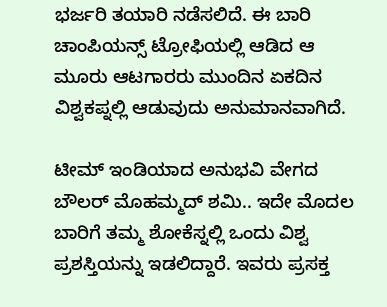ಭರ್ಜರಿ ತಯಾರಿ ನಡೆಸಲಿದೆ. ಈ ಬಾರಿ ಚಾಂಪಿಯನ್ಸ್ ಟ್ರೋಫಿಯಲ್ಲಿ ಆಡಿದ ಆ ಮೂರು ಆಟಗಾರರು ಮುಂದಿನ ಏಕದಿನ ವಿಶ್ವಕಪ್ನಲ್ಲಿ ಆಡುವುದು ಅನುಮಾನವಾಗಿದೆ.

ಟೀಮ್ ಇಂಡಿಯಾದ ಅನುಭವಿ ವೇಗದ ಬೌಲರ್ ಮೊಹಮ್ಮದ್ ಶಮಿ.. ಇದೇ ಮೊದಲ ಬಾರಿಗೆ ತಮ್ಮ ಶೋಕೆಸ್ನಲ್ಲಿ ಒಂದು ವಿಶ್ವ ಪ್ರಶಸ್ತಿಯನ್ನು ಇಡಲಿದ್ದಾರೆ. ಇವರು ಪ್ರಸಕ್ತ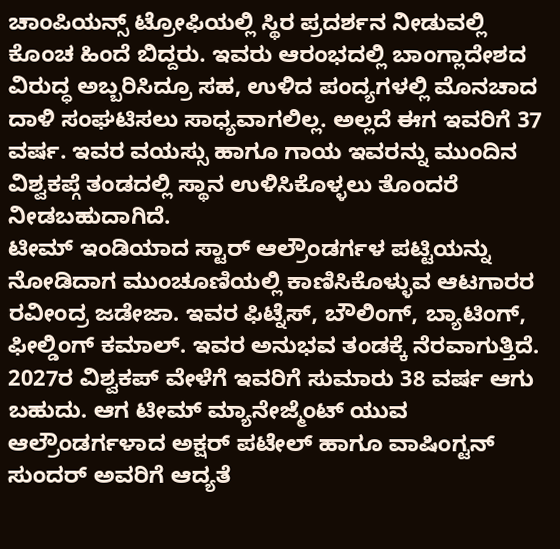ಚಾಂಪಿಯನ್ಸ್ ಟ್ರೋಫಿಯಲ್ಲಿ ಸ್ಥಿರ ಪ್ರದರ್ಶನ ನೀಡುವಲ್ಲಿ ಕೊಂಚ ಹಿಂದೆ ಬಿದ್ದರು. ಇವರು ಆರಂಭದಲ್ಲಿ ಬಾಂಗ್ಲಾದೇಶದ ವಿರುದ್ಧ ಅಬ್ಬರಿಸಿದ್ರೂ ಸಹ, ಉಳಿದ ಪಂದ್ಯಗಳಲ್ಲಿ ಮೊನಚಾದ ದಾಳಿ ಸಂಘಟಿಸಲು ಸಾಧ್ಯವಾಗಲಿಲ್ಲ. ಅಲ್ಲದೆ ಈಗ ಇವರಿಗೆ 37 ವರ್ಷ. ಇವರ ವಯಸ್ಸು ಹಾಗೂ ಗಾಯ ಇವರನ್ನು ಮುಂದಿನ ವಿಶ್ವಕಪ್ಗೆ ತಂಡದಲ್ಲಿ ಸ್ಥಾನ ಉಳಿಸಿಕೊಳ್ಳಲು ತೊಂದರೆ ನೀಡಬಹುದಾಗಿದೆ.
ಟೀಮ್ ಇಂಡಿಯಾದ ಸ್ಟಾರ್ ಆಲ್ರೌಂಡರ್ಗಳ ಪಟ್ಟಿಯನ್ನು ನೋಡಿದಾಗ ಮುಂಚೂಣಿಯಲ್ಲಿ ಕಾಣಿಸಿಕೊಳ್ಳುವ ಆಟಗಾರರ ರವೀಂದ್ರ ಜಡೇಜಾ. ಇವರ ಫಿಟ್ನೆಸ್, ಬೌಲಿಂಗ್, ಬ್ಯಾಟಿಂಗ್, ಫೀಲ್ಡಿಂಗ್ ಕಮಾಲ್. ಇವರ ಅನುಭವ ತಂಡಕ್ಕೆ ನೆರವಾಗುತ್ತಿದೆ. 2027ರ ವಿಶ್ವಕಪ್ ವೇಳೆಗೆ ಇವರಿಗೆ ಸುಮಾರು 38 ವರ್ಷ ಆಗು ಬಹುದು. ಆಗ ಟೀಮ್ ಮ್ಯಾನೇಜ್ಮೆಂಟ್ ಯುವ ಆಲ್ರೌಂಡರ್ಗಳಾದ ಅಕ್ಷರ್ ಪಟೇಲ್ ಹಾಗೂ ವಾಷಿಂಗ್ಟನ್ ಸುಂದರ್ ಅವರಿಗೆ ಆದ್ಯತೆ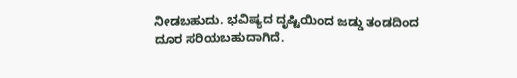ನೀಡಬಹುದು. ಭವಿಷ್ಯದ ದೃಷ್ಟಿಯಿಂದ ಜಡ್ಡು ತಂಡದಿಂದ ದೂರ ಸರಿಯಬಹುದಾಗಿದೆ.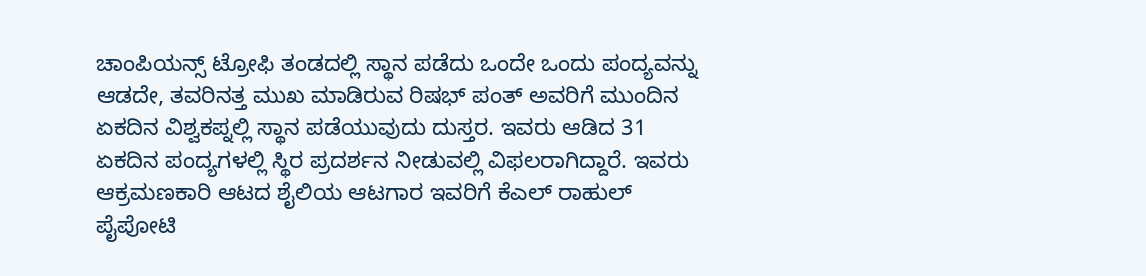ಚಾಂಪಿಯನ್ಸ್ ಟ್ರೋಫಿ ತಂಡದಲ್ಲಿ ಸ್ಥಾನ ಪಡೆದು ಒಂದೇ ಒಂದು ಪಂದ್ಯವನ್ನು ಆಡದೇ, ತವರಿನತ್ತ ಮುಖ ಮಾಡಿರುವ ರಿಷಭ್ ಪಂತ್ ಅವರಿಗೆ ಮುಂದಿನ ಏಕದಿನ ವಿಶ್ವಕಪ್ನಲ್ಲಿ ಸ್ಥಾನ ಪಡೆಯುವುದು ದುಸ್ತರ. ಇವರು ಆಡಿದ 31 ಏಕದಿನ ಪಂದ್ಯಗಳಲ್ಲಿ ಸ್ಥಿರ ಪ್ರದರ್ಶನ ನೀಡುವಲ್ಲಿ ವಿಫಲರಾಗಿದ್ದಾರೆ. ಇವರು ಆಕ್ರಮಣಕಾರಿ ಆಟದ ಶೈಲಿಯ ಆಟಗಾರ ಇವರಿಗೆ ಕೆಎಲ್ ರಾಹುಲ್ ಪೈಪೋಟಿ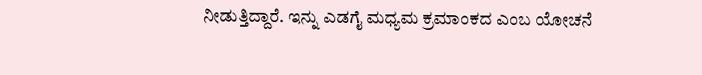ನೀಡುತ್ತಿದ್ದಾರೆ. ಇನ್ನು ಎಡಗೈ ಮಧ್ಯಮ ಕ್ರಮಾಂಕದ ಎಂಬ ಯೋಚನೆ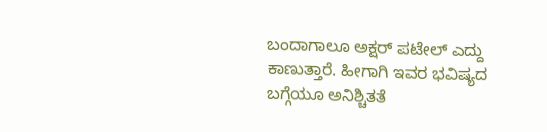ಬಂದಾಗಾಲೂ ಅಕ್ಷರ್ ಪಟೇಲ್ ಎದ್ದು ಕಾಣುತ್ತಾರೆ. ಹೀಗಾಗಿ ಇವರ ಭವಿಷ್ಯದ ಬಗ್ಗೆಯೂ ಅನಿಶ್ಚಿತತೆ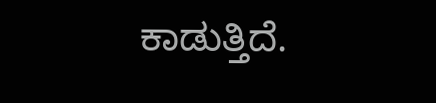ಕಾಡುತ್ತಿದೆ.